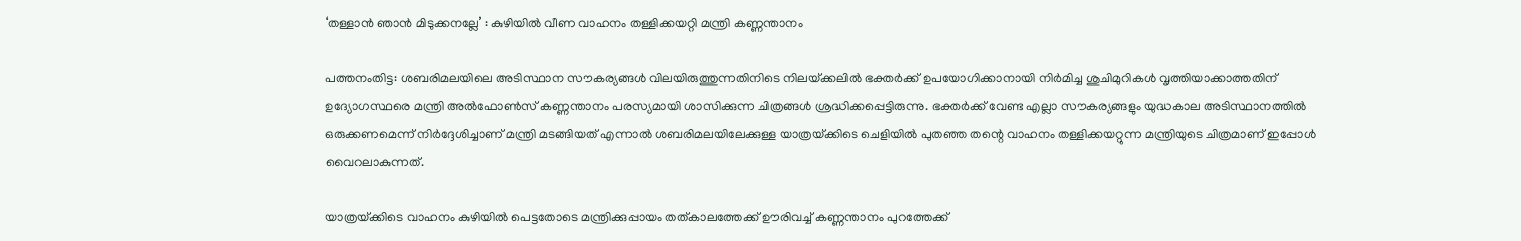‘തള്ളാന്‍ ഞാന്‍ മിടുക്കനല്ലേ’ : കുഴിയില്‍ വീണ വാഹനം തള്ളിക്കയറ്റി മന്ത്രി കണ്ണന്താനം

പത്തനംതിട്ട: ശബരിമലയിലെ അടിസ്ഥാന സൗകര്യങ്ങള്‍ വിലയിരുത്തുന്നതിനിടെ നിലയ്‌ക്കലില്‍ ഭക്തര്‍ക്ക് ഉപയോഗിക്കാനായി നിര്‍മിച്ച ശുചിമുറികള്‍ വൃത്തിയാക്കാത്തതിന് ഉദ്യോഗസ്ഥരെ മന്ത്രി അല്‍ഫോണ്‍സ് കണ്ണന്താനം പരസ്യമായി ശാസിക്കുന്ന ചിത്രങ്ങള്‍ ശ്രദ്ധിക്കപ്പെട്ടിരുന്നു. ഭക്തര്‍ക്ക് വേണ്ട എല്ലാ സൗകര്യങ്ങളും യുദ്ധകാല അടിസ്ഥാനത്തില്‍ ഒരുക്കണമെന്ന് നിര്‍ദ്ദേശിച്ചാണ് മന്ത്രി മടങ്ങിയത് എന്നാല്‍ ശബരിമലയിലേക്കുള്ള യാത്രയ്‌ക്കിടെ ചെളിയില്‍ പുതഞ്ഞ തന്റെ വാഹനം തള്ളിക്കയറ്റുന്ന മന്ത്രിയുടെ ചിത്രമാണ് ഇപ്പോള്‍ വൈറലാകുന്നത്.

യാത്രയ്‌ക്കിടെ വാഹനം കുഴിയില്‍ പെട്ടതോടെ മന്ത്രിക്കുപ്പായം തത്കാലത്തേക്ക് ഊരിവച്ച്‌ കണ്ണന്താനം പുറത്തേക്ക്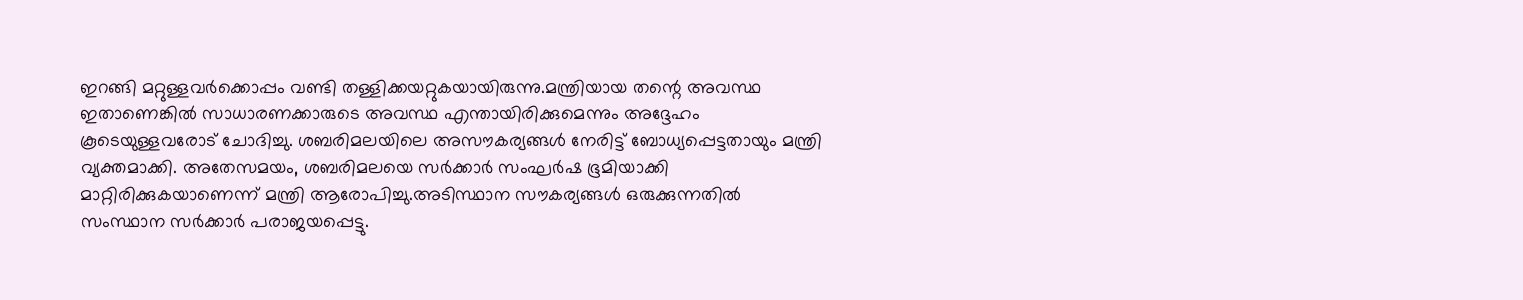ഇറങ്ങി മറ്റുള്ളവര്‍ക്കൊപ്പം വണ്ടി തള്ളിക്കയറ്റുകയായിരുന്നു.മന്ത്രിയായ തന്റെ അവസ്ഥ ഇതാണെങ്കില്‍ സാധാരണക്കാരുടെ അവസ്ഥ എന്തായിരിക്കുമെന്നും അദ്ദേഹം കൂടെയുള്ളവരോട് ചോദിച്ചു. ശബരിമലയിലെ അസൗകര്യങ്ങള്‍ നേരിട്ട് ബോധ്യപ്പെട്ടതായും മന്ത്രി വ്യക്തമാക്കി. അതേസമയം, ശബരിമലയെ സര്‍ക്കാര്‍ സംഘര്‍ഷ ഭൂമിയാക്കി മാറ്റിരിക്കുകയാണെന്ന് മന്ത്രി ആരോപിച്ചു.അടിസ്ഥാന സൗകര്യങ്ങള്‍ ഒരുക്കുന്നതില്‍ സംസ്ഥാന സര്‍ക്കാര്‍ പരാജയപ്പെട്ടു.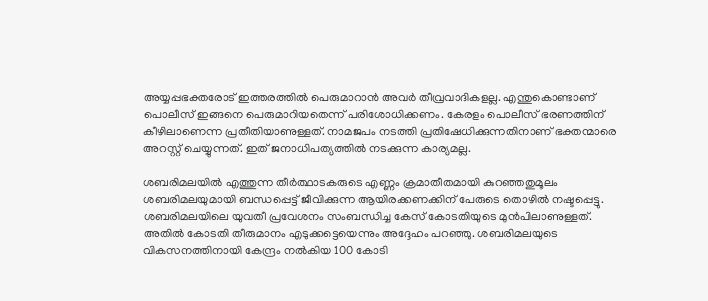അയ്യപ്പഭക്തരോട് ഇത്തരത്തില്‍ പെരുമാറാന്‍ അവര്‍ തീവ്രവാദികളല്ല. എന്തുകൊണ്ടാണ് പൊലീസ് ഇങ്ങനെ പെരുമാറിയതെന്ന് പരിശോധിക്കണം. കേരളം പൊലീസ് ഭരണത്തിന് കീഴിലാണെന്ന പ്രതീതിയാണുള്ളത്. നാമജപം നടത്തി പ്രതിഷേധിക്കുന്നതിനാണ് ഭക്തന്മാരെ അറസ്റ്റ് ചെയ്യുന്നത്. ഇത് ജനാധിപത്യത്തില്‍ നടക്കുന്ന കാര്യമല്ല.

ശബരിമലയില്‍ എത്തുന്ന തീര്‍ത്ഥാടകരുടെ എണ്ണം ക്രമാതീതമായി കുറഞ്ഞതുമൂലം ശബരിമലയുമായി ബന്ധപ്പെട്ട് ജീവിക്കുന്ന ആയിരക്കണക്കിന് പേരുടെ തൊഴില്‍ നഷ്ടപ്പെട്ടു. ശബരിമലയിലെ യുവതീ പ്രവേശനം സംബന്ധിച്ച കേസ് കോടതിയുടെ മുന്‍പിലാണുള്ളത്. അതില്‍ കോടതി തീരുമാനം എടുക്കട്ടെയെന്നും അദ്ദേഹം പറഞ്ഞു. ശബരിമലയുടെ വികസനത്തിനായി കേന്ദ്രം നല്‍കിയ 100 കോടി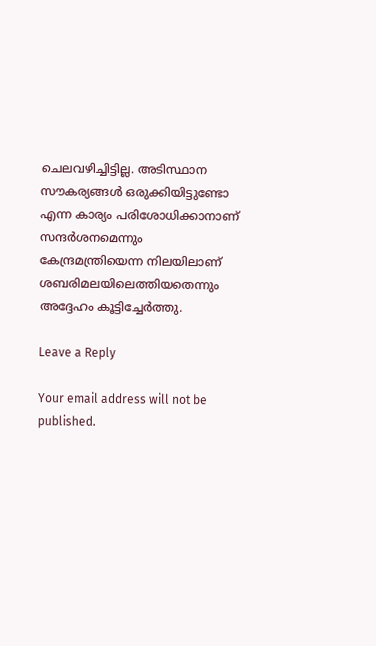ചെലവഴിച്ചിട്ടില്ല. അടിസ്ഥാന സൗകര്യങ്ങള്‍ ഒരുക്കിയിട്ടുണ്ടോ എന്ന കാര്യം പരിശോധിക്കാനാണ് സന്ദര്‍ശനമെന്നും കേന്ദ്രമന്ത്രിയെന്ന നിലയിലാണ് ശബരിമലയിലെത്തിയതെന്നും അദ്ദേഹം കൂട്ടിച്ചേര്‍ത്തു.

Leave a Reply

Your email address will not be published.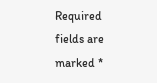Required fields are marked *